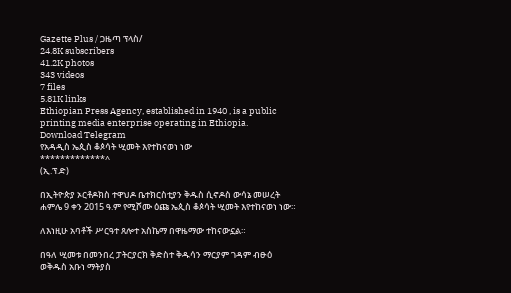Gazette Plus / ጋዜጣ ፕላስ/
24.8K subscribers
41.2K photos
343 videos
7 files
5.81K links
Ethiopian Press Agency, established in 1940 , is a public printing media enterprise operating in Ethiopia.
Download Telegram
የአዳዲስ ኤጲስ ቆጶሳት ሢመት እየተከናወነ ነው
*************^
(ኢ.ፕ.ድ)

በኢትዮጵያ ኦርቶዶክስ ተዋህዶ ቤተክርስቲያን ቅዱስ ሲኖዶስ ውሳኔ መሠረት ሐምሌ 9 ቀን 2015 ዓ.ም የሚሾሙ ዕጩ ኤጲስ ቆጶሳት ሢመት እየተከናወነ ነው።

ለእነዚሁ አባቶች ሥርዓተ ጸሎተ አስኬማ በዋዜማው ተከናውኗል።

በዓለ ሢመቱ በመንበረ ፓትርያርክ ቅድስተ ቅዱሳን ማርያም ገዳም ብፁዕ ወቅዱስ አቡነ ማትያስ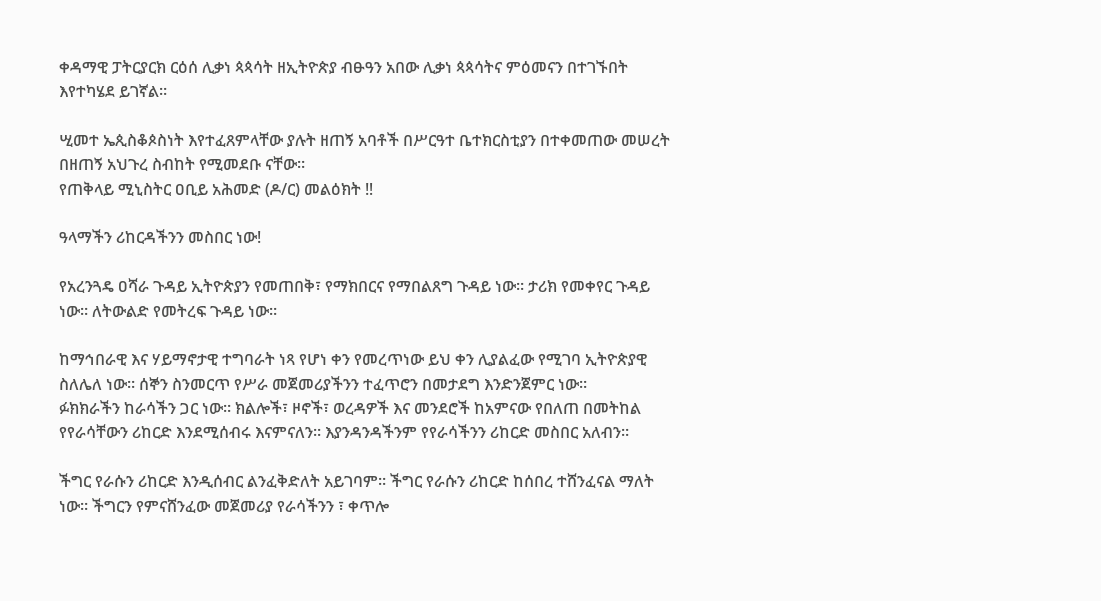ቀዳማዊ ፓትርያርክ ርዕሰ ሊቃነ ጳጳሳት ዘኢትዮጵያ ብፁዓን አበው ሊቃነ ጳጳሳትና ምዕመናን በተገኙበት እየተካሄደ ይገኛል።

ሢመተ ኤጲስቆጶስነት እየተፈጸምላቸው ያሉት ዘጠኝ አባቶች በሥርዓተ ቤተክርስቲያን በተቀመጠው መሠረት በዘጠኝ አህጉረ ስብከት የሚመደቡ ናቸው።
የጠቅላይ ሚኒስትር ዐቢይ አሕመድ (ዶ/ር) መልዕክት ‼

ዓላማችን ሪከርዳችንን መስበር ነው!

የአረንጓዴ ዐሻራ ጉዳይ ኢትዮጵያን የመጠበቅ፣ የማክበርና የማበልጸግ ጉዳይ ነው። ታሪክ የመቀየር ጉዳይ ነው። ለትውልድ የመትረፍ ጉዳይ ነው።

ከማኅበራዊ እና ሃይማኖታዊ ተግባራት ነጻ የሆነ ቀን የመረጥነው ይህ ቀን ሊያልፈው የሚገባ ኢትዮጵያዊ ስለሌለ ነው። ሰኞን ስንመርጥ የሥራ መጀመሪያችንን ተፈጥሮን በመታደግ እንድንጀምር ነው።
ፉክክራችን ከራሳችን ጋር ነው። ክልሎች፣ ዞኖች፣ ወረዳዎች እና መንደሮች ከአምናው የበለጠ በመትከል የየራሳቸውን ሪከርድ እንደሚሰብሩ እናምናለን። እያንዳንዳችንም የየራሳችንን ሪከርድ መስበር አለብን።

ችግር የራሱን ሪከርድ እንዲሰብር ልንፈቅድለት አይገባም። ችግር የራሱን ሪከርድ ከሰበረ ተሸንፈናል ማለት ነው። ችግርን የምናሸንፈው መጀመሪያ የራሳችንን ፣ ቀጥሎ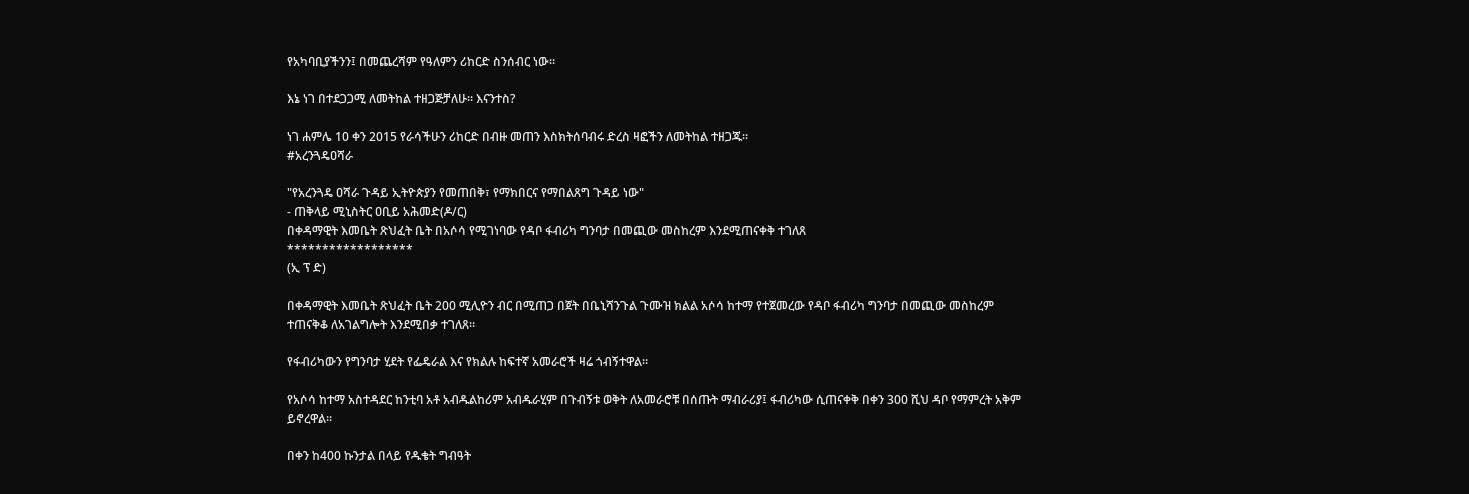የአካባቢያችንን፤ በመጨረሻም የዓለምን ሪከርድ ስንሰብር ነው።

እኔ ነገ በተደጋጋሚ ለመትከል ተዘጋጅቻለሁ። እናንተስ?

ነገ ሐምሌ 10 ቀን 2015 የራሳችሁን ሪከርድ በብዙ መጠን እስክትሰባብሩ ድረስ ዛፎችን ለመትከል ተዘጋጁ።
#አረንጓዴዐሻራ

"የአረንጓዴ ዐሻራ ጉዳይ ኢትዮጵያን የመጠበቅ፣ የማክበርና የማበልጸግ ጉዳይ ነው"
- ጠቅላይ ሚኒስትር ዐቢይ አሕመድ(ዶ/ር)
በቀዳማዊት እመቤት ጽህፈት ቤት በአሶሳ የሚገነባው የዳቦ ፋብሪካ ግንባታ በመጪው መስከረም እንደሚጠናቀቅ ተገለጸ
******************
(ኢ ፕ ድ)

በቀዳማዊት እመቤት ጽህፈት ቤት 200 ሚሊዮን ብር በሚጠጋ በጀት በቤኒሻንጉል ጉሙዝ ክልል አሶሳ ከተማ የተጀመረው የዳቦ ፋብሪካ ግንባታ በመጪው መስከረም ተጠናቅቆ ለአገልግሎት እንደሚበቃ ተገለጸ።

የፋብሪካውን የግንባታ ሂደት የፌዴራል እና የክልሉ ከፍተኛ አመራሮች ዛሬ ጎብኝተዋል።

የአሶሳ ከተማ አስተዳደር ከንቲባ አቶ አብዱልከሪም አብዱራሂም በጉብኝቱ ወቅት ለአመራሮቹ በሰጡት ማብራሪያ፤ ፋብሪካው ሲጠናቀቅ በቀን 300 ሺህ ዳቦ የማምረት አቅም ይኖረዋል፡፡

በቀን ከ400 ኩንታል በላይ የዱቄት ግብዓት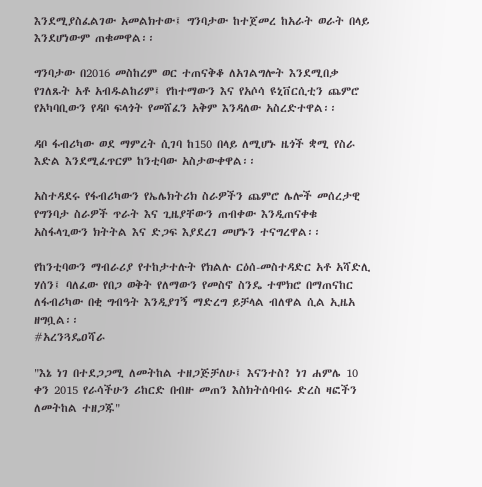እንደሚያስፈልገው አመልክተው፤ ግንባታው ከተጀመረ ከአራት ወራት በላይ እንደሆነውም ጠቁመዋል፡፡

ግንባታው በ2016 መስከረም ወር ተጠናቅቆ ለአገልግሎት እንደሚበቃ የገለጹት አቶ አብዱልከሪም፤ የከተማውን እና የአሶሳ ዩኒቨርሲቲን ጨምሮ የአካባቢውን የዳቦ ፍላጎት የመሸፈን አቅም እንዳለው አስረድተዋል፡፡

ዳቦ ፋብሪካው ወደ ማምረት ሲገባ ከ150 በላይ ለሚሆኑ ዜጎች ቋሚ የስራ እድል እንደሚፈጥርም ከንቲባው አስታውቀዋል፡፡

አስተዳደሩ የፋብሪካውን የኤሌክትሪክ ስራዎችን ጨምሮ ሌሎች መሰረታዊ የግንባታ ስራዎች ጥራት እና ጊዜያቸውን ጠብቀው እንዲጠናቀቁ አስፋላጊውን ክትትል እና ድጋፍ እያደረገ መሆኑን ተናግረዋል፡፡

የከንቲባውን ማብራሪያ የተከታተሉት የክልሉ ርዕሰ-መስተዳድር አቶ አሻድሊ ሃሰን፤ ባለፈው የበጋ ወቅት የለማውን የመስኖ ስንዴ ተሞክሮ በማጠናከር ለፋብሪካው በቂ ግብዓት እንዲያገኝ ማድረግ ይቻላል ብለዋል ሲል ኢዜአ ዘግቧል፡፡
#አረንጓዴዐሻራ

"እኔ ነገ በተደጋጋሚ ለመትከል ተዘጋጅቻለሁ፤ እናንተስ? ነገ ሐምሌ 10 ቀን 2015 የራሳችሁን ሪከርድ በብዙ መጠን እስክትሰባብሩ ድረስ ዛፎችን ለመትከል ተዘጋጁ"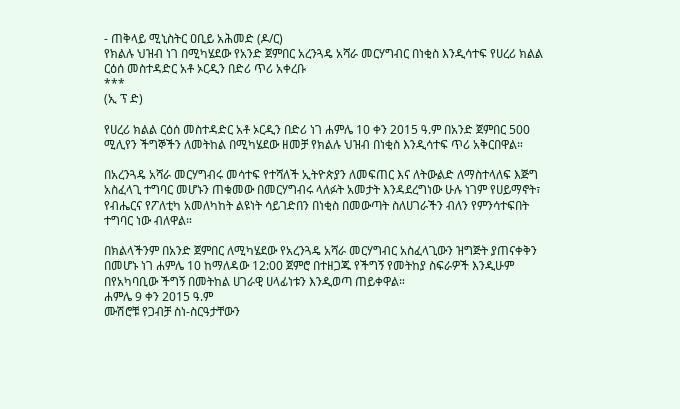- ጠቅላይ ሚኒስትር ዐቢይ አሕመድ (ዶ/ር)
የክልሉ ህዝብ ነገ በሚካሄደው የአንድ ጀምበር አረንጓዴ አሻራ መርሃግብር በነቂስ እንዲሳተፍ የሀረሪ ክልል ርዕሰ መስተዳድር አቶ ኦርዲን በድሪ ጥሪ አቀረቡ
***
(ኢ ፕ ድ)

የሀረሪ ክልል ርዕሰ መስተዳድር አቶ ኦርዲን በድሪ ነገ ሐምሌ 10 ቀን 2015 ዓ.ም በአንድ ጀምበር 500 ሚሊየን ችግኞችን ለመትከል በሚካሄደው ዘመቻ የክልሉ ህዝብ በነቂስ እንዲሳተፍ ጥሪ አቅርበዋል።

በአረንጓዴ አሻራ መርሃግብሩ መሳተፍ የተሻለች ኢትዮጵያን ለመፍጠር እና ለትውልድ ለማስተላለፍ እጅግ አስፈላጊ ተግባር መሆኑን ጠቁመው በመርሃግብሩ ላለፉት አመታት እንዳደረግነው ሁሉ ነገም የሀይማኖት፣ የብሔርና የፖለቲካ አመለካከት ልዩነት ሳይገድበን በነቂስ በመውጣት ስለሀገራችን ብለን የምንሳተፍበት ተግባር ነው ብለዋል።

በክልላችንም በአንድ ጀምበር ለሚካሄደው የአረንጓዴ አሻራ መርሃግብር አስፈላጊውን ዝግጅት ያጠናቀቅን በመሆኑ ነገ ሐምሌ 10 ከማለዳው 12:00 ጀምሮ በተዘጋጁ የችግኝ የመትከያ ስፍራዎች እንዲሁም በየአካባቢው ችግኝ በመትከል ሀገራዊ ሀላፊነቱን እንዲወጣ ጠይቀዋል።
ሐምሌ 9 ቀን 2015 ዓ.ም
ሙሽሮቹ የጋብቻ ስነ-ስርዓታቸውን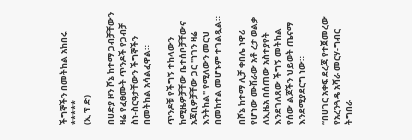ችግኞችን በመትከል አከበሩ
*****
(ኢ ፕ ድ)

በሀድያ ዞን ሾኔ ከተማ ጋብቻቸውን ዛሬ የፈፀሙት ጥንዶች የጋብቻ ስነ-ስርዓታቸውን ችግኞችን በመትከል አሳልፈዋል።

ጥንዶቹ የችግኝ ተከላውን ከሚዜዎቻቸው ቤተሰቦቻቸውና አጃቢዎቻቸው ጋር "ነገን ዛሬ እንትከል" የሚለውን መርህ በመከተል መሆኑም ተገልጿል።

በሾኔ ከተማ ሊቻ ቀበሌ ነዋሪ የሆነው ሙሽራው አቶ ረታ ወልቃ ለኢዜአ በሰጠው አስተያየት እንደገለጸው ችግኝ መትከል የሰው ልጆችን ህይወት ጤናማ እንደሚያደርግ ነው።

“በሀገር አቀፍ ደረጃ የተጀመረው የአረንጓዴ አሻራ መርሃ-ግብር ትግበራ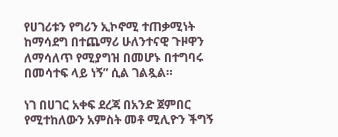የሀገሪቱን የግሪን ኢኮኖሚ ተጠቃሚነት ከማሳደግ በተጨማሪ ሁለንተናዊ ጉዞዋን ለማሳለጥ የሚያግዝ በመሆኑ በተግባሩ በመሳተፍ ላይ ነኝ” ሲል ገልጿል።

ነገ በሀገር አቀፍ ደረጃ በአንድ ጀምበር የሚተከለውን አምስት መቶ ሚሊዮን ችግኝ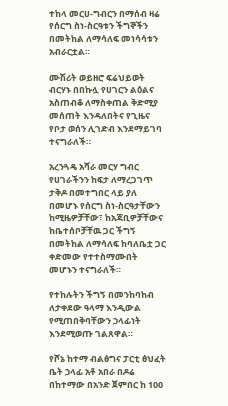ተከላ መርሀ-ግብርን በማሰብ ዛሬ የሰርግ ስነ-ስርዓቱን ችግኞችን በመትከል ለማሳለፍ መነሳሳቱን አብራርቷል።

ሙሽሪት ወይዘሮ ፍሬህይወት ብርሃኑ በበኩሏ የሀገርን ልዕልና አስጠብቆ ለማስቀጠል ቅድሚያ መሰጠት እንዳለበትና የጊዜና የቦታ ወሰን ሊገድብ እንደማይገባ ተናግራለች።

አረንጓዴ አሻራ መርሃ ግብር የሀገራችንን ከፍታ ለማረጋገጥ ታቅዶ በመተግበር ላይ ያለ በመሆኑ የሰርግ ስነ-ስርዓታቸውን ከሚዜዎቻቸው፣ ከአጃቢዎቻቸውና ከቤተሰቦቻቸዉ ጋር ችግኝ በመትከል ለማሳለፍ ከባለቤቷ ጋር ቀድመው የተተስማሙበት መሆኑን ተናግራለች።

የተከሉትን ችግኝ በመንከባከብ ለታቀደው ዓላማ እንዲውል የሚጠበቅባቸውን ኃላፊነት እንደሚወጡ ገልጸዋል።

የሾኔ ከተማ ብልፅግና ፓርቲ ፅህፈት ቤት ኃላፊ አቶ አበራ በዶሬ በከተማው በአንድ ጀምበር ከ 100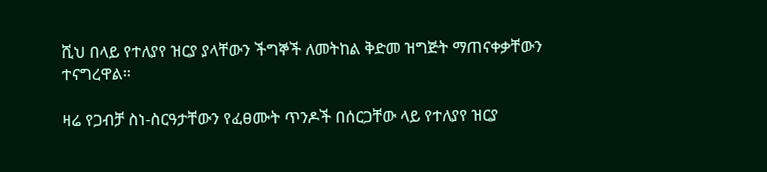ሺህ በላይ የተለያየ ዝርያ ያላቸውን ችግኞች ለመትከል ቅድመ ዝግጅት ማጠናቀቃቸውን ተናግረዋል።

ዛሬ የጋብቻ ስነ-ስርዓታቸውን የፈፀሙት ጥንዶች በሰርጋቸው ላይ የተለያየ ዝርያ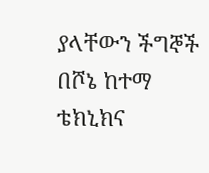ያላቸውን ችግኞች በሾኔ ከተማ ቴክኒክና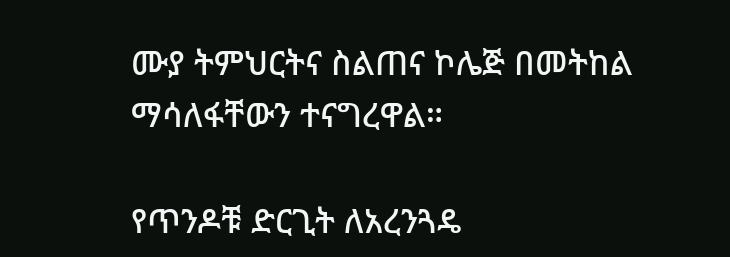ሙያ ትምህርትና ስልጠና ኮሌጅ በመትከል ማሳለፋቸውን ተናግረዋል።

የጥንዶቹ ድርጊት ለአረንጓዴ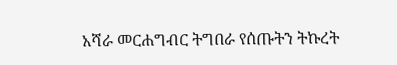አሻራ መርሐግብር ትግበራ የሰጡትን ትኩረት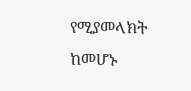የሚያመላክት ከመሆኑ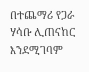በተጨማሪ የጋራ ሃሳቡ ሊጠናከር እንደሚገባም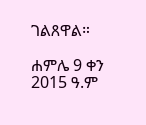ገልጸዋል።

ሐምሌ 9 ቀን 2015 ዓ.ም